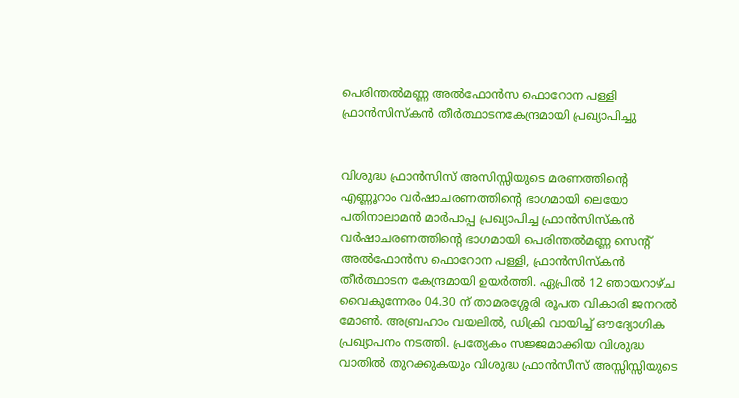പെരിന്തല്‍മണ്ണ അല്‍ഫോന്‍സ ഫൊറോന പള്ളി ഫ്രാന്‍സിസ്‌കന്‍ തീര്‍ത്ഥാടനകേന്ദ്രമായി പ്രഖ്യാപിച്ചു


വിശുദ്ധ ഫ്രാന്‍സിസ് അസിസ്സിയുടെ മരണത്തിന്റെ എണ്ണൂറാം വര്‍ഷാചരണത്തിന്റെ ഭാഗമായി ലെയോ പതിനാലാമന്‍ മാര്‍പാപ്പ പ്രഖ്യാപിച്ച ഫ്രാന്‍സിസ്‌കന്‍ വര്‍ഷാചരണത്തിന്റെ ഭാഗമായി പെരിന്തല്‍മണ്ണ സെന്റ് അല്‍ഫോന്‍സ ഫൊറോന പള്ളി, ഫ്രാന്‍സിസ്‌കന്‍ തീര്‍ത്ഥാടന കേന്ദ്രമായി ഉയര്‍ത്തി. ഏപ്രില്‍ 12 ഞായറാഴ്ച വൈകുന്നേരം 04.30 ന് താമരശ്ശേരി രൂപത വികാരി ജനറല്‍ മോണ്‍. അബ്രഹാം വയലില്‍, ഡിക്രി വായിച്ച് ഔദ്യോഗിക പ്രഖ്യാപനം നടത്തി. പ്രത്യേകം സജ്ജമാക്കിയ വിശുദ്ധ വാതില്‍ തുറക്കുകയും വിശുദ്ധ ഫ്രാന്‍സീസ് അസ്സിസ്സിയുടെ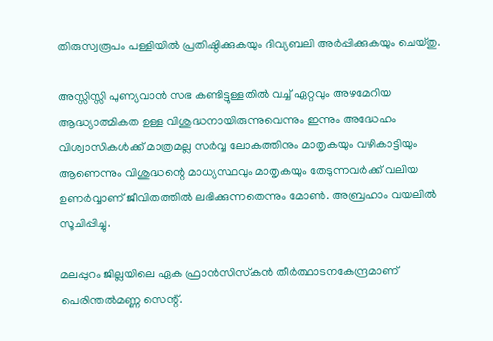തിരുസ്വരൂപം പള്ളിയില്‍ പ്രതിഷ്ഠിക്കുകയും ദിവ്യബലി അര്‍പ്പിക്കുകയും ചെയ്തു.

അസ്സിസ്സി പുണ്യവാന്‍ സഭ കണ്ടിട്ടുള്ളതില്‍ വച്ച് ഏറ്റവും അഴമേറിയ ആദ്ധ്യാത്മികത ഉള്ള വിശുദ്ധനായിരുന്നുവെന്നും ഇന്നും അദ്ധേഹം വിശ്വാസികള്‍ക്ക് മാത്രമല്ല സര്‍വ്വ ലോകത്തിനും മാതൃകയും വഴികാട്ടിയും ആണെന്നും വിശുദ്ധന്റെ മാധ്യസ്ഥവും മാതൃകയും തേടുന്നവര്‍ക്ക് വലിയ ഉണര്‍വ്വാണ് ജീവിതത്തില്‍ ലഭിക്കുന്നതെന്നും മോണ്‍. അബ്രഹാം വയലില്‍ സൂചിപ്പിച്ചു.

മലപ്പുറം ജില്ലയിലെ ഏക ഫ്രാന്‍സിസ്‌കന്‍ തീര്‍ത്ഥാടനകേന്ദ്രമാണ് പെരിന്തല്‍മണ്ണ സെന്റ്.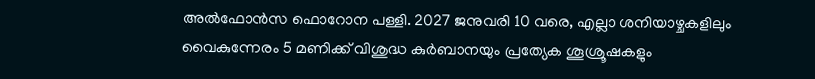അല്‍ഫോന്‍സ ഫൊറോന പള്ളി. 2027 ജനുവരി 10 വരെ, എല്ലാ ശനിയാഴ്ചകളിലും വൈകുന്നേരം 5 മണിക്ക് വിശുദ്ധ കുര്‍ബാനയും പ്രത്യേക ശൂശ്രൂഷകളും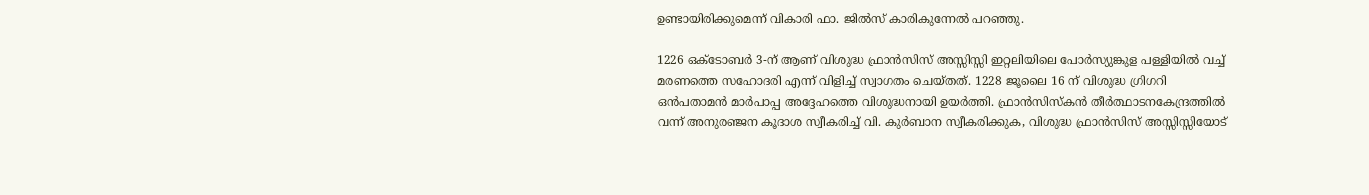ഉണ്ടായിരിക്കുമെന്ന് വികാരി ഫാ. ജില്‍സ് കാരികുന്നേല്‍ പറഞ്ഞു.

1226 ഒക്ടോബര്‍ 3-ന് ആണ് വിശുദ്ധ ഫ്രാന്‍സിസ് അസ്സിസ്സി ഇറ്റലിയിലെ പോര്‍സ്യുങ്കുള പള്ളിയില്‍ വച്ച് മരണത്തെ സഹോദരി എന്ന് വിളിച്ച് സ്വാഗതം ചെയ്തത്. 1228 ജൂലൈ 16 ന് വിശുദ്ധ ഗ്രിഗറി ഒന്‍പതാമന്‍ മാര്‍പാപ്പ അദ്ദേഹത്തെ വിശുദ്ധനായി ഉയര്‍ത്തി. ഫ്രാന്‍സിസ്‌കന്‍ തീര്‍ത്ഥാടനകേന്ദ്രത്തില്‍ വന്ന് അനുരഞ്ജന കൂദാശ സ്വീകരിച്ച് വി. കുര്‍ബാന സ്വീകരിക്കുക, വിശുദ്ധ ഫ്രാന്‍സിസ് അസ്സിസ്സിയോട്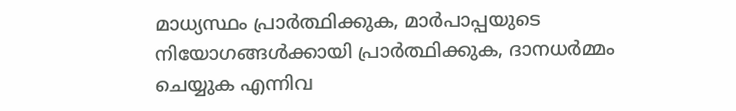മാധ്യസ്ഥം പ്രാര്‍ത്ഥിക്കുക, മാര്‍പാപ്പയുടെ നിയോഗങ്ങള്‍ക്കായി പ്രാര്‍ത്ഥിക്കുക, ദാനധര്‍മ്മം ചെയ്യുക എന്നിവ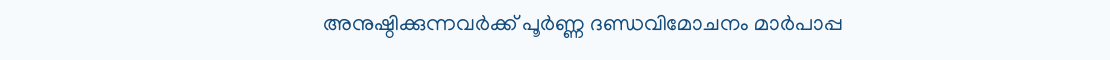അനുഷ്ഠിക്കുന്നവര്‍ക്ക് പൂര്‍ണ്ണ ദണ്ഡവിമോചനം മാര്‍പാപ്പ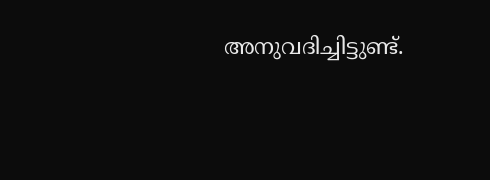അനുവദിച്ചിട്ടുണ്ട്.